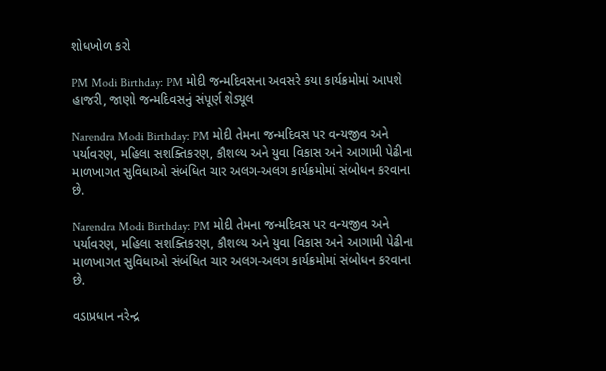શોધખોળ કરો

PM Modi Birthday: PM મોદી જન્મદિવસના અવસરે કયા કાર્યક્રમોમાં આપશે હાજરી, જાણો જન્મદિવસનું સંપૂર્ણ શેડ્યૂલ

Narendra Modi Birthday: PM મોદી તેમના જન્મદિવસ પર વન્યજીવ અને પર્યાવરણ, મહિલા સશક્તિકરણ, કૌશલ્ય અને યુવા વિકાસ અને આગામી પેઢીના માળખાગત સુવિધાઓ સંબંધિત ચાર અલગ-અલગ કાર્યક્રમોમાં સંબોધન કરવાના છે.

Narendra Modi Birthday: PM મોદી તેમના જન્મદિવસ પર વન્યજીવ અને પર્યાવરણ, મહિલા સશક્તિકરણ, કૌશલ્ય અને યુવા વિકાસ અને આગામી પેઢીના માળખાગત સુવિધાઓ સંબંધિત ચાર અલગ-અલગ કાર્યક્રમોમાં સંબોધન કરવાના છે.

વડાપ્રધાન નરેન્દ્ર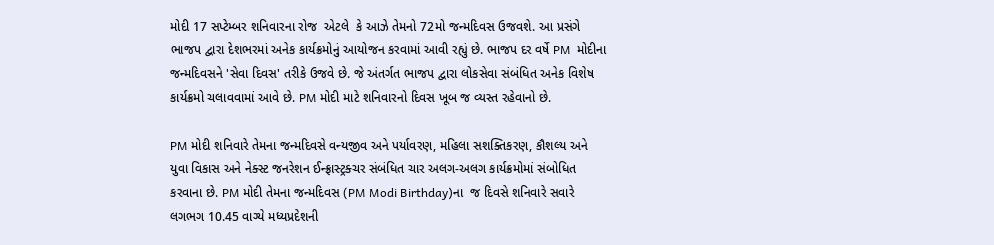મોદી 17 સપ્ટેમ્બર શનિવારના રોજ  એટલે  કે આઝે તેમનો 72મો જન્મદિવસ ઉજવશે. આ પ્રસંગે ભાજપ દ્વારા દેશભરમાં અનેક કાર્યક્રમોનું આયોજન કરવામાં આવી રહ્યું છે. ભાજપ દર વર્ષે PM  મોદીના જન્મદિવસને 'સેવા દિવસ' તરીકે ઉજવે છે. જે અંતર્ગત ભાજપ દ્વારા લોકસેવા સંબંધિત અનેક વિશેષ કાર્યક્રમો ચલાવવામાં આવે છે. PM મોદી માટે શનિવારનો દિવસ ખૂબ જ વ્યસ્ત રહેવાનો છે.

PM મોદી શનિવારે તેમના જન્મદિવસે વન્યજીવ અને પર્યાવરણ, મહિલા સશક્તિકરણ, કૌશલ્ય અને યુવા વિકાસ અને નેક્સ્ટ જનરેશન ઈન્ફ્રાસ્ટ્રક્ચર સંબંધિત ચાર અલગ-અલગ કાર્યક્રમોમાં સંબોધિત કરવાના છે. PM મોદી તેમના જન્મદિવસ (PM Modi Birthday)ના  જ દિવસે શનિવારે સવારે લગભગ 10.45 વાગ્યે મધ્યપ્રદેશની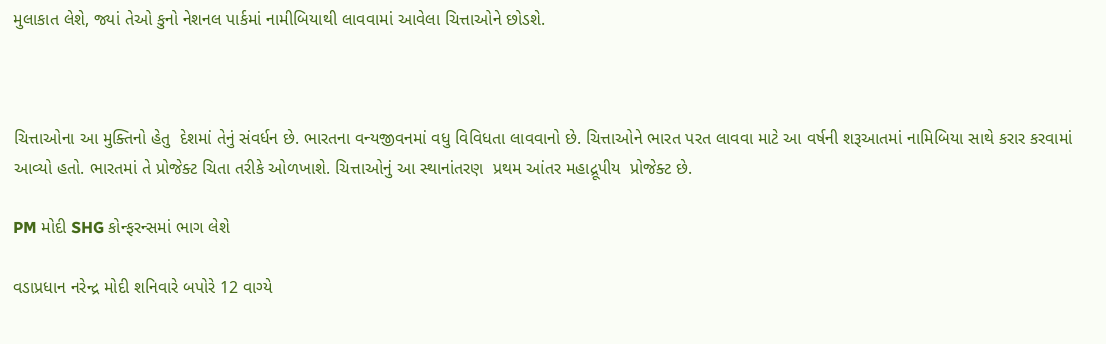મુલાકાત લેશે, જ્યાં તેઓ કુનો નેશનલ પાર્કમાં નામીબિયાથી લાવવામાં આવેલા ચિત્તાઓને છોડશે.



ચિત્તાઓના આ મુક્તિનો હેતુ  દેશમાં તેનું સંવર્ધન છે. ભારતના વન્યજીવનમાં વધુ વિવિધતા લાવવાનો છે. ચિત્તાઓને ભારત પરત લાવવા માટે આ વર્ષની શરૂઆતમાં નામિબિયા સાથે કરાર કરવામાં આવ્યો હતો. ભારતમાં તે પ્રોજેક્ટ ચિતા તરીકે ઓળખાશે. ચિત્તાઓનું આ સ્થાનાંતરણ  પ્રથમ આંતર મહાદ્રૂપીય  પ્રોજેક્ટ છે.

PM મોદી SHG કોન્ફરન્સમાં ભાગ લેશે

વડાપ્રધાન નરેન્દ્ર મોદી શનિવારે બપોરે 12 વાગ્યે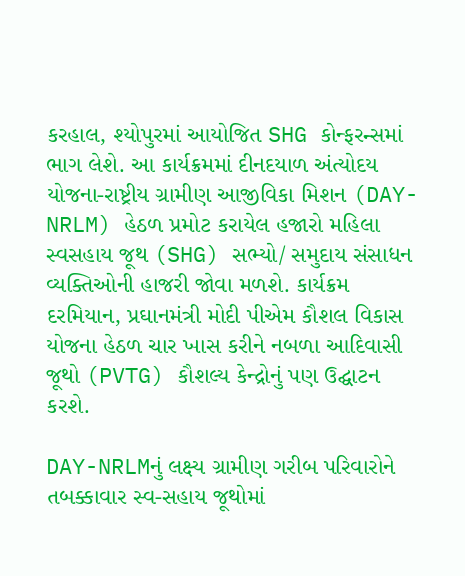કરહાલ, શ્યોપુરમાં આયોજિત SHG કોન્ફરન્સમાં ભાગ લેશે. આ કાર્યક્રમમાં દીનદયાળ અંત્યોદય યોજના-રાષ્ટ્રીય ગ્રામીણ આજીવિકા મિશન (DAY-NRLM) હેઠળ પ્રમોટ કરાયેલ હજારો મહિલા સ્વસહાય જૂથ (SHG) સભ્યો/ સમુદાય સંસાધન વ્યક્તિઓની હાજરી જોવા મળશે. કાર્યક્રમ દરમિયાન, પ્રઘાનમંત્રી મોદી પીએમ કૌશલ વિકાસ યોજના હેઠળ ચાર ખાસ કરીને નબળા આદિવાસી જૂથો (PVTG) કૌશલ્ય કેન્દ્રોનું પણ ઉદ્ઘાટન કરશે.

DAY-NRLMનું લક્ષ્ય ગ્રામીણ ગરીબ પરિવારોને તબક્કાવાર સ્વ-સહાય જૂથોમાં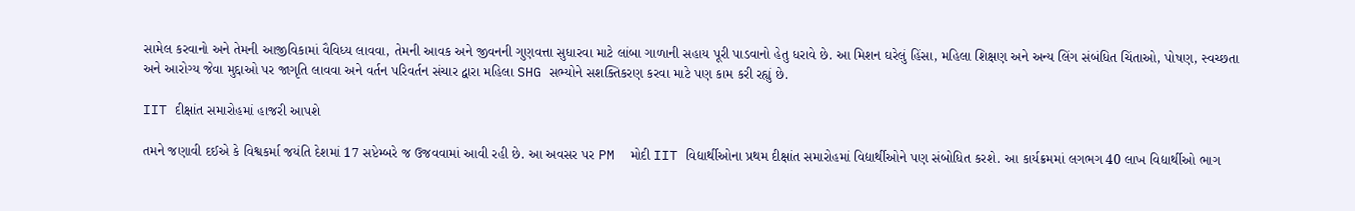સામેલ કરવાનો અને તેમની આજીવિકામાં વૈવિધ્ય લાવવા, તેમની આવક અને જીવનની ગુણવત્તા સુધારવા માટે લાંબા ગાળાની સહાય પૂરી પાડવાનો હેતુ ધરાવે છે. આ મિશન ઘરેલું હિંસા, મહિલા શિક્ષણ અને અન્ય લિંગ સંબંધિત ચિંતાઓ, પોષણ, સ્વચ્છતા અને આરોગ્ય જેવા મુદ્દાઓ પર જાગૃતિ લાવવા અને વર્તન પરિવર્તન સંચાર દ્વારા મહિલા SHG સભ્યોને સશક્તિકરણ કરવા માટે પણ કામ કરી રહ્યું છે.

IIT દીક્ષાંત સમારોહમાં હાજરી આપશે

તમને જણાવી દઈએ કે વિશ્વકર્મા જયંતિ દેશમાં 17 સપ્ટેમ્બરે જ ઉજવવામાં આવી રહી છે. આ અવસર પર PM  મોદી IIT વિદ્યાર્થીઓના પ્રથમ દીક્ષાંત સમારોહમાં વિદ્યાર્થીઓને પણ સંબોધિત કરશે. આ કાર્યક્રમમાં લગભગ 40 લાખ વિદ્યાર્થીઓ ભાગ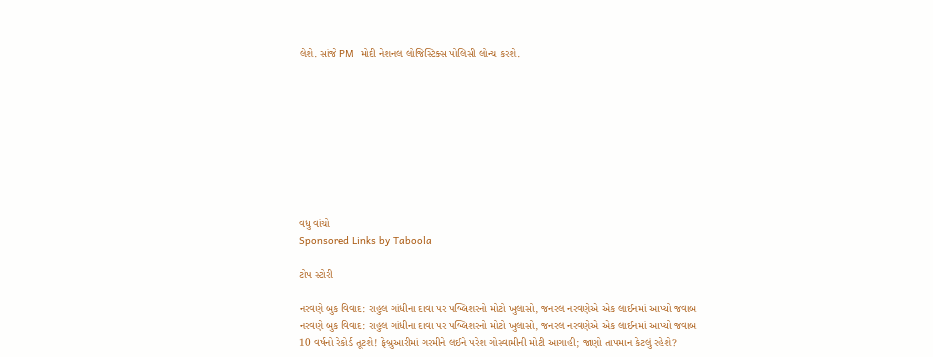લેશે. સાંજે PM  મોદી નેશનલ લોજિસ્ટિક્સ પોલિસી લોન્ચ કરશે.









વધુ વાંચો
Sponsored Links by Taboola

ટોપ સ્ટોરી

નરવણે બુક વિવાદ: રાહુલ ગાંધીના દાવા પર પબ્લિશરનો મોટો ખુલાસો, જનરલ નરવણેએ એક લાઈનમાં આપ્યો જવાબ
નરવણે બુક વિવાદ: રાહુલ ગાંધીના દાવા પર પબ્લિશરનો મોટો ખુલાસો, જનરલ નરવણેએ એક લાઈનમાં આપ્યો જવાબ
10 વર્ષનો રેકોર્ડ તૂટશે! ફેબ્રુઆરીમાં ગરમીને લઈને પરેશ ગોસ્વામીની મોટી આગાહી; જાણો તાપમાન કેટલું રહેશે?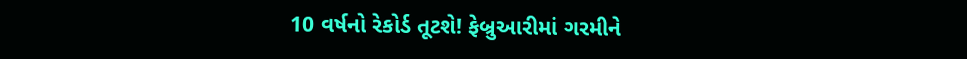10 વર્ષનો રેકોર્ડ તૂટશે! ફેબ્રુઆરીમાં ગરમીને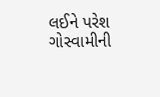લઈને પરેશ ગોસ્વામીની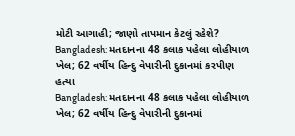મોટી આગાહી; જાણો તાપમાન કેટલું રહેશે?
Bangladesh: મતદાનના 48 કલાક પહેલા લોહીયાળ ખેલ; 62 વર્ષીય હિન્દુ વેપારીની દુકાનમાં કરપીણ હત્યા
Bangladesh: મતદાનના 48 કલાક પહેલા લોહીયાળ ખેલ; 62 વર્ષીય હિન્દુ વેપારીની દુકાનમાં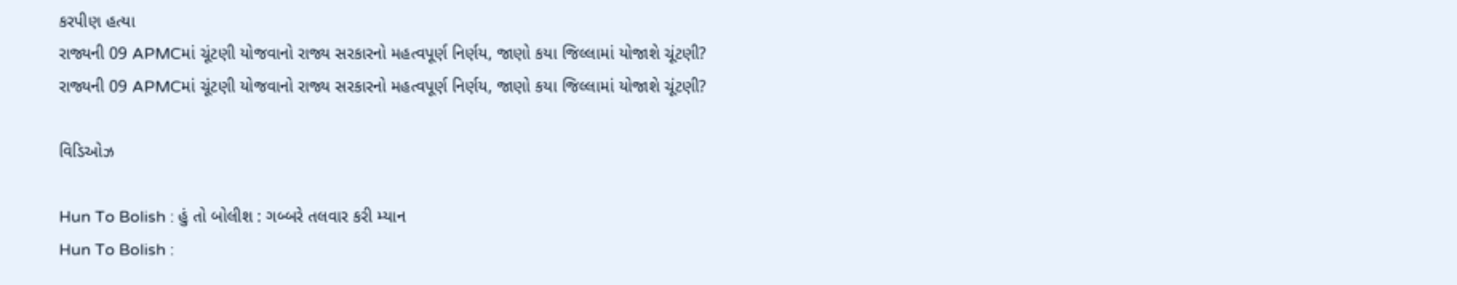કરપીણ હત્યા
રાજ્યની 09 APMCમાં ચૂંટણી યોજવાનો રાજ્ય સરકારનો મહત્વપૂર્ણ નિર્ણય, જાણો કયા જિલ્લામાં યોજાશે ચૂંટણી?
રાજ્યની 09 APMCમાં ચૂંટણી યોજવાનો રાજ્ય સરકારનો મહત્વપૂર્ણ નિર્ણય, જાણો કયા જિલ્લામાં યોજાશે ચૂંટણી?

વિડિઓઝ

Hun To Bolish : હું તો બોલીશ : ગબ્બરે તલવાર કરી મ્યાન
Hun To Bolish :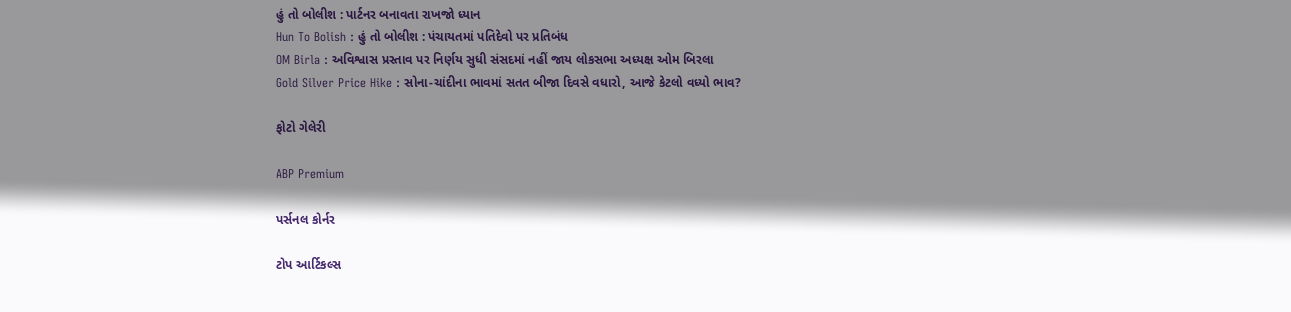હું તો બોલીશ : પાર્ટનર બનાવતા રાખજો ધ્યાન
Hun To Bolish : હું તો બોલીશ : પંચાયતમાં પતિદેવો પર પ્રતિબંધ
OM Birla : અવિશ્વાસ પ્રસ્તાવ પર નિર્ણય સુધી સંસદમાં નહીં જાય લોકસભા અધ્યક્ષ ઓમ બિરલા
Gold Silver Price Hike : સોના-ચાંદીના ભાવમાં સતત બીજા દિવસે વધારો, આજે કેટલો વધ્યો ભાવ?

ફોટો ગેલેરી

ABP Premium

પર્સનલ કોર્નર

ટોપ આર્ટિકલ્સ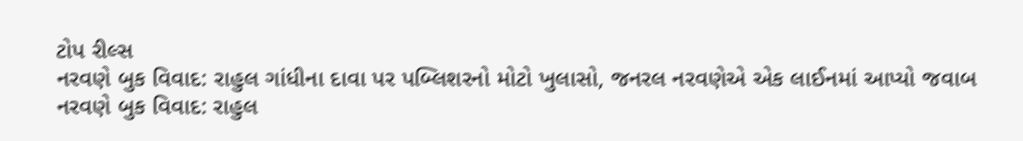ટોપ રીલ્સ
નરવણે બુક વિવાદ: રાહુલ ગાંધીના દાવા પર પબ્લિશરનો મોટો ખુલાસો, જનરલ નરવણેએ એક લાઈનમાં આપ્યો જવાબ
નરવણે બુક વિવાદ: રાહુલ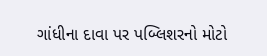ગાંધીના દાવા પર પબ્લિશરનો મોટો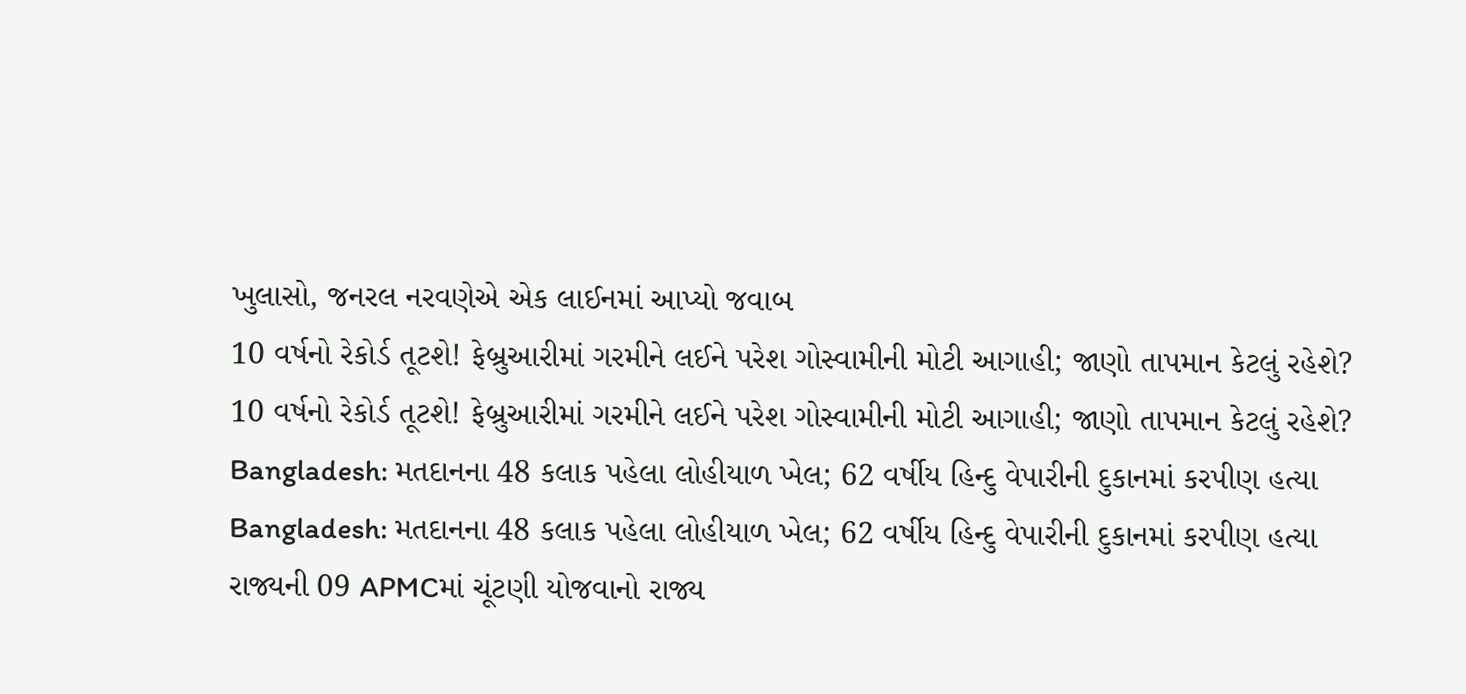ખુલાસો, જનરલ નરવણેએ એક લાઈનમાં આપ્યો જવાબ
10 વર્ષનો રેકોર્ડ તૂટશે! ફેબ્રુઆરીમાં ગરમીને લઈને પરેશ ગોસ્વામીની મોટી આગાહી; જાણો તાપમાન કેટલું રહેશે?
10 વર્ષનો રેકોર્ડ તૂટશે! ફેબ્રુઆરીમાં ગરમીને લઈને પરેશ ગોસ્વામીની મોટી આગાહી; જાણો તાપમાન કેટલું રહેશે?
Bangladesh: મતદાનના 48 કલાક પહેલા લોહીયાળ ખેલ; 62 વર્ષીય હિન્દુ વેપારીની દુકાનમાં કરપીણ હત્યા
Bangladesh: મતદાનના 48 કલાક પહેલા લોહીયાળ ખેલ; 62 વર્ષીય હિન્દુ વેપારીની દુકાનમાં કરપીણ હત્યા
રાજ્યની 09 APMCમાં ચૂંટણી યોજવાનો રાજ્ય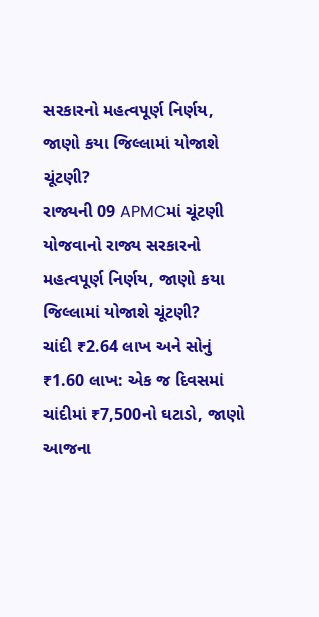સરકારનો મહત્વપૂર્ણ નિર્ણય, જાણો કયા જિલ્લામાં યોજાશે ચૂંટણી?
રાજ્યની 09 APMCમાં ચૂંટણી યોજવાનો રાજ્ય સરકારનો મહત્વપૂર્ણ નિર્ણય, જાણો કયા જિલ્લામાં યોજાશે ચૂંટણી?
ચાંદી ₹2.64 લાખ અને સોનું ₹1.60 લાખ: એક જ દિવસમાં ચાંદીમાં ₹7,500નો ઘટાડો, જાણો આજના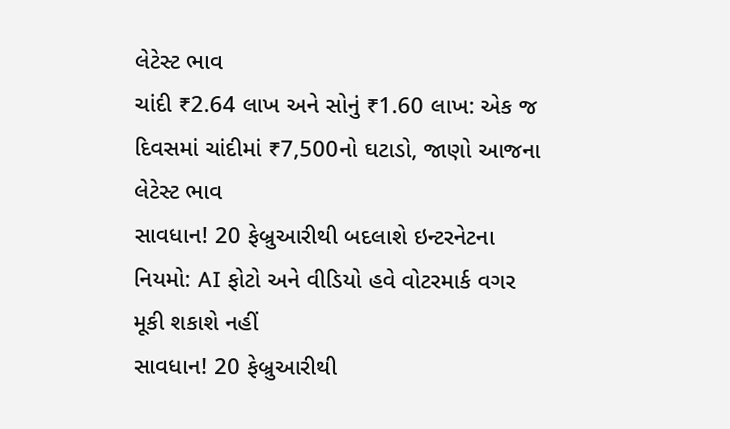લેટેસ્ટ ભાવ
ચાંદી ₹2.64 લાખ અને સોનું ₹1.60 લાખ: એક જ દિવસમાં ચાંદીમાં ₹7,500નો ઘટાડો, જાણો આજના લેટેસ્ટ ભાવ
સાવધાન! 20 ફેબ્રુઆરીથી બદલાશે ઇન્ટરનેટના નિયમો: AI ફોટો અને વીડિયો હવે વોટરમાર્ક વગર મૂકી શકાશે નહીં
સાવધાન! 20 ફેબ્રુઆરીથી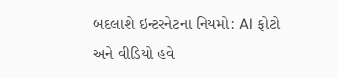બદલાશે ઇન્ટરનેટના નિયમો: AI ફોટો અને વીડિયો હવે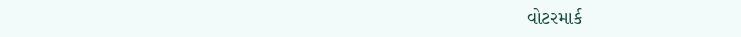વોટરમાર્ક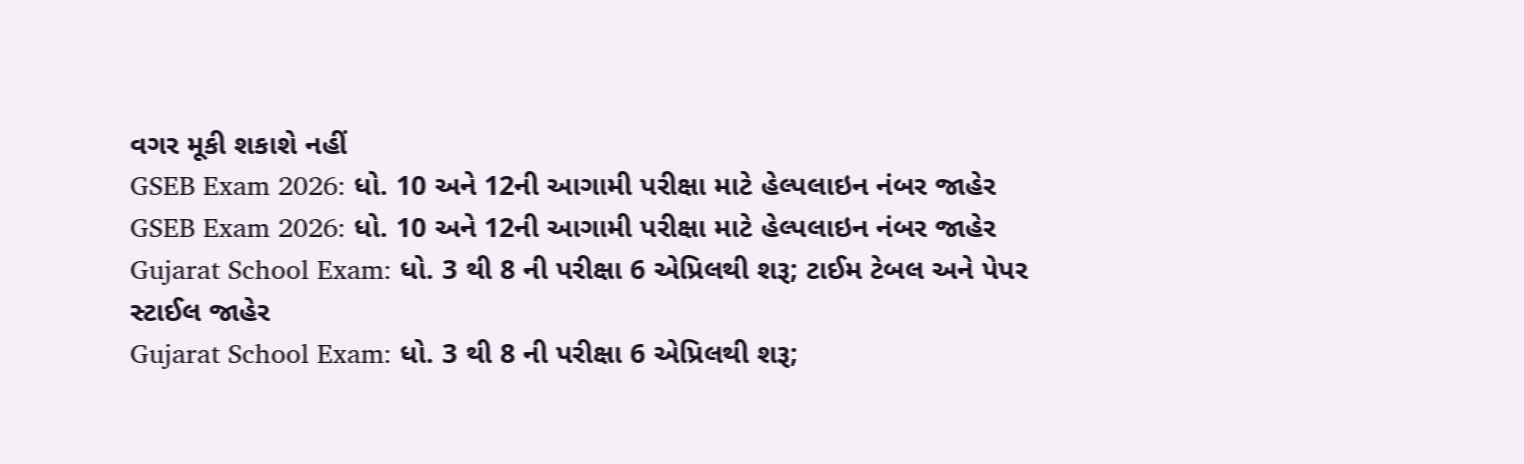વગર મૂકી શકાશે નહીં
GSEB Exam 2026: ધો. 10 અને 12ની આગામી પરીક્ષા માટે હેલ્પલાઇન નંબર જાહેર
GSEB Exam 2026: ધો. 10 અને 12ની આગામી પરીક્ષા માટે હેલ્પલાઇન નંબર જાહેર
Gujarat School Exam: ધો. 3 થી 8 ની પરીક્ષા 6 એપ્રિલથી શરૂ; ટાઈમ ટેબલ અને પેપર સ્ટાઈલ જાહેર
Gujarat School Exam: ધો. 3 થી 8 ની પરીક્ષા 6 એપ્રિલથી શરૂ;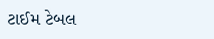ટાઈમ ટેબલ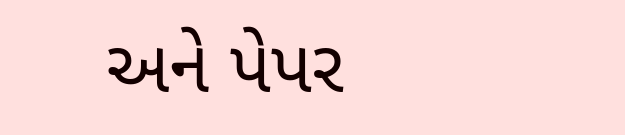અને પેપર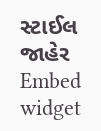સ્ટાઈલ જાહેર
Embed widget